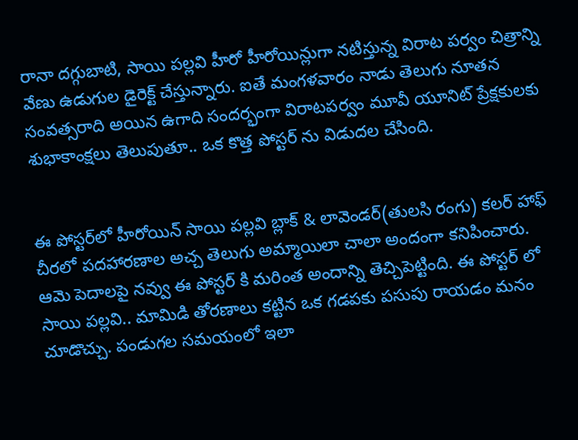రానా దగ్గుబాటి, సాయి పల్లవి హీరో హీరోయిన్లుగా నటిస్తున్న విరాట పర్వం చిత్రాన్ని వేణు ఉడుగుల డైరెక్ట్ చేస్తున్నారు. ఐతే మంగళవారం నాడు తెలుగు నూతన సంవత్సరాది అయిన ఉగాది సందర్భంగా విరాటపర్వం మూవీ యూనిట్ ప్రేక్షకులకు శుభాకాంక్షలు తెలుపుతూ.. ఒక కొత్త పోస్టర్ ను విడుదల చేసింది.


ఈ పోస్టర్‌లో హీరోయిన్ సాయి పల్లవి బ్లాక్ & లావెండర్(తులసి రంగు) కలర్ హాఫ్ చీరలో పదహారణాల అచ్చ తెలుగు అమ్మాయిలా చాలా అందంగా కనిపించారు. ఆమె పెదాలపై నవ్వు ఈ పోస్టర్ కి మరింత అందాన్ని తెచ్చిపెట్టింది. ఈ పోస్టర్ లో సాయి పల్లవి.. మామిడి తోరణాలు కట్టిన ఒక గడపకు పసుపు రాయడం మనం చూడొచ్చు. పండుగల సమయంలో ఇలా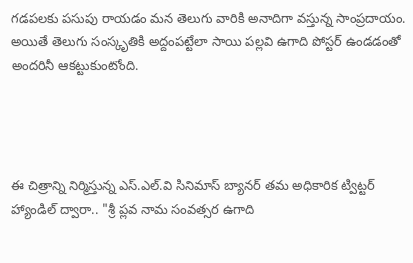గడపలకు పసుపు రాయడం మన తెలుగు వారికి అనాదిగా వస్తున్న సాంప్రదాయం. అయితే తెలుగు సంస్కృతికి అద్దంపట్టేలా సాయి పల్లవి ఉగాది పోస్టర్ ఉండడంతో అందరినీ ఆకట్టుకుంటోంది.




ఈ చిత్రాన్ని నిర్మిస్తున్న ఎస్.ఎల్.వి సినిమాస్ బ్యానర్ తమ అధికారిక ట్విట్టర్ హ్యాండిల్ ద్వారా.. "శ్రీ ప్లవ నామ సంవత్సర ఉగాది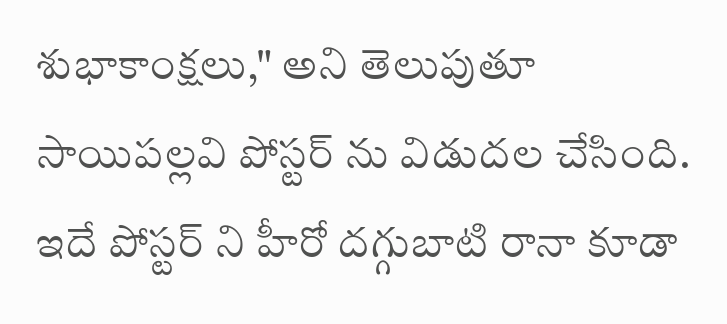శుభాకాంక్షలు," అని తెలుపుతూ సాయిపల్లవి పోస్టర్ ను విడుదల చేసింది. ఇదే పోస్టర్ ని హీరో దగ్గుబాటి రానా కూడా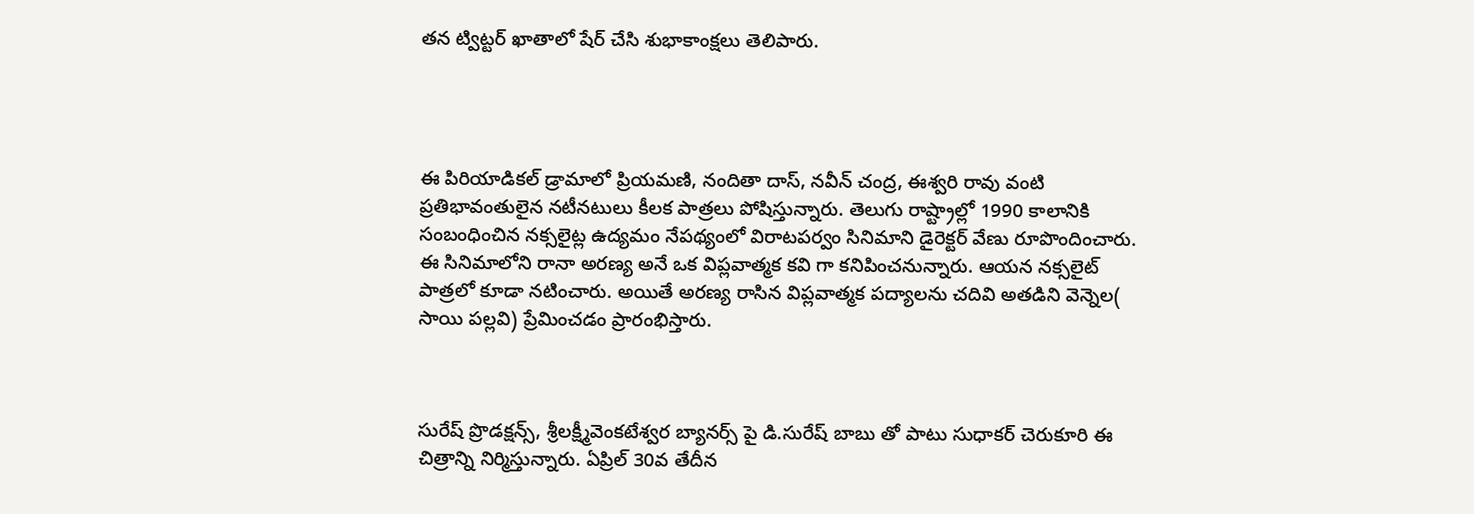తన ట్విట్టర్ ఖాతాలో షేర్ చేసి శుభాకాంక్షలు తెలిపారు.




ఈ పిరియాడికల్ డ్రామాలో ప్రియమణి, నందితా దాస్, నవీన్ చంద్ర, ఈశ్వరి రావు వంటి ప్రతిభావంతులైన నటీనటులు కీలక పాత్రలు పోషిస్తున్నారు. తెలుగు రాష్ట్రాల్లో 1990 కాలానికి సంబంధించిన నక్సలైట్ల ఉద్యమం నేపథ్యంలో విరాటపర్వం సినిమాని డైరెక్టర్ వేణు రూపొందించారు. ఈ సినిమాలోని రానా అరణ్య అనే ఒక విప్లవాత్మక కవి గా కనిపించనున్నారు. ఆయన నక్సలైట్ పాత్రలో కూడా నటించారు. అయితే అరణ్య రాసిన విప్లవాత్మక పద్యాలను చదివి అతడిని వెన్నెల( సాయి పల్లవి) ప్రేమించడం ప్రారంభిస్తారు.



సురేష్ ప్రొడక్షన్స్, శ్రీలక్ష్మీవెంకటేశ్వర బ్యానర్స్ పై డి.సురేష్ బాబు తో పాటు సుధాకర్ చెరుకూరి ఈ చిత్రాన్ని నిర్మిస్తున్నారు. ఏప్రిల్ 30వ తేదీన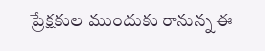ప్రేక్షకుల ముందుకు రానున్న ఈ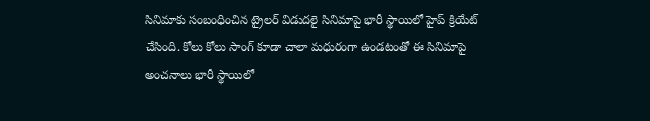సినిమాకు సంబంధించిన ట్రైలర్ విడుదలై సినిమాపై భారీ స్థాయిలో హైప్ క్రియేట్ చేసింది. కోలు కోలు సాంగ్ కూడా చాలా మధురంగా ఉండటంతో ఈ సినిమాపై అంచనాలు భారీ స్థాయిలో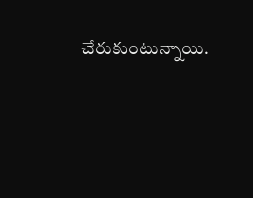చేరుకుంటున్నాయి.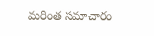మరింత సమాచారం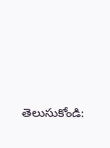తెలుసుకోండి: